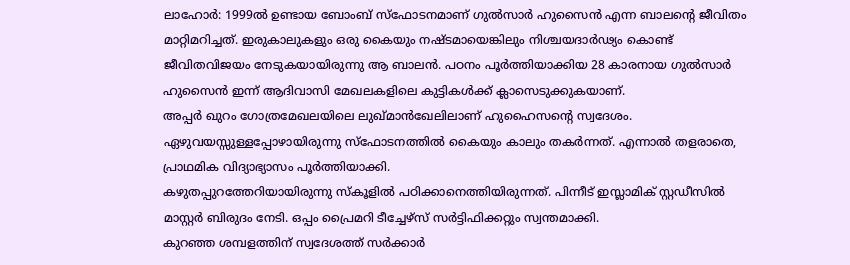ലാഹോർ: 1999ൽ ഉണ്ടായ ബോംബ് സ്ഫോടനമാണ് ഗുൽസാർ ഹുസൈൻ എന്ന ബാലന്റെ ജീവിതം മാറ്റിമറിച്ചത്. ഇരുകാലുകളും ഒരു കൈയും നഷ്ടമായെങ്കിലും നിശ്ചയദാർഢ്യം കൊണ്ട് ജീവിതവിജയം നേടുകയായിരുന്നു ആ ബാലൻ. പഠനം പൂർത്തിയാക്കിയ 28 കാരനായ ഗുൽസാർ ഹുസൈൻ ഇന്ന് ആദിവാസി മേഖലകളിലെ കുട്ടികൾക്ക് ക്ലാസെടുക്കുകയാണ്.
അപ്പർ ഖുറം ഗോത്രമേഖലയിലെ ലുഖ്മാൻഖേലിലാണ് ഹുഹൈസന്റെ സ്വദേശം. ഏഴുവയസ്സുള്ളപ്പോഴായിരുന്നു സ്ഫോടനത്തിൽ കൈയും കാലും തകർന്നത്. എന്നാൽ തളരാതെ, പ്രാഥമിക വിദ്യാഭ്യാസം പൂർത്തിയാക്കി.
കഴുതപ്പുറത്തേറിയായിരുന്നു സ്കൂളിൽ പഠിക്കാനെത്തിയിരുന്നത്. പിന്നീട് ഇസ്ലാമിക് സ്റ്റഡീസിൽ മാസ്റ്റർ ബിരുദം നേടി. ഒപ്പം പ്രൈമറി ടീച്ചേഴ്സ് സർട്ടിഫിക്കറ്റും സ്വന്തമാക്കി.
കുറഞ്ഞ ശമ്പളത്തിന് സ്വദേശത്ത് സർക്കാർ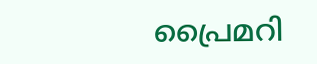പ്രൈമറി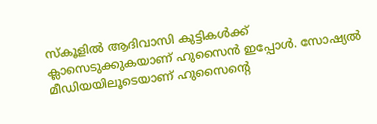സ്കൂളിൽ ആദിവാസി കുട്ടികൾക്ക് ക്ലാസെടുക്കുകയാണ് ഹുസൈൻ ഇപ്പോൾ. സോഷ്യൽ മീഡിയയിലൂടെയാണ് ഹുസൈന്റെ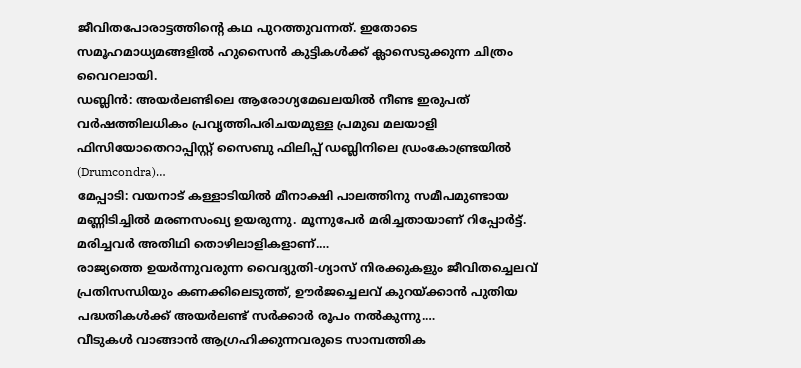ജീവിതപോരാട്ടത്തിന്റെ കഥ പുറത്തുവന്നത്. ഇതോടെ സമൂഹമാധ്യമങ്ങളിൽ ഹുസൈൻ കുട്ടികൾക്ക് ക്ലാസെടുക്കുന്ന ചിത്രം വൈറലായി.
ഡബ്ലിൻ: അയർലണ്ടിലെ ആരോഗ്യമേഖലയിൽ നീണ്ട ഇരുപത് വർഷത്തിലധികം പ്രവൃത്തിപരിചയമുള്ള പ്രമുഖ മലയാളി ഫിസിയോതെറാപ്പിസ്റ്റ് സൈബു ഫിലിപ്പ് ഡബ്ലിനിലെ ഡ്രംകോണ്ട്രയിൽ (Drumcondra)…
മേപ്പാടി: വയനാട് കള്ളാടിയിൽ മീനാക്ഷി പാലത്തിനു സമീപമുണ്ടായ മണ്ണിടിച്ചിൽ മരണസംഖ്യ ഉയരുന്നു. മൂന്നുപേർ മരിച്ചതായാണ് റിപ്പോർട്ട്. മരിച്ചവർ അതിഥി തൊഴിലാളികളാണ്.…
രാജ്യത്തെ ഉയർന്നുവരുന്ന വൈദ്യുതി-ഗ്യാസ് നിരക്കുകളും ജീവിതച്ചെലവ് പ്രതിസന്ധിയും കണക്കിലെടുത്ത്, ഊർജച്ചെലവ് കുറയ്ക്കാൻ പുതിയ പദ്ധതികൾക്ക് അയർലണ്ട് സർക്കാർ രൂപം നൽകുന്നു.…
വീടുകൾ വാങ്ങാൻ ആഗ്രഹിക്കുന്നവരുടെ സാമ്പത്തിക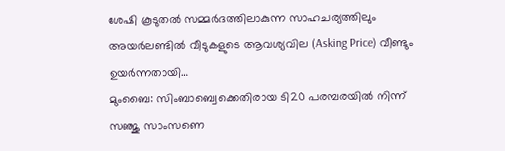ശേഷി കൂടുതൽ സമ്മർദത്തിലാകുന്ന സാഹചര്യത്തിലും അയർലണ്ടിൽ വീടുകളുടെ ആവശ്യവില (Asking Price) വീണ്ടും ഉയർന്നതായി…
മുംബൈ: സിംബാബ്വെക്കെതിരായ ടി20 പരമ്പരയിൽ നിന്ന് സഞ്ജു സാംസണെ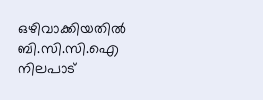ഒഴിവാക്കിയതിൽ ബി.സി.സി.ഐ നിലപാട്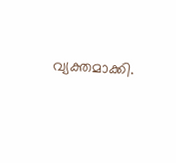വ്യക്തമാക്കി.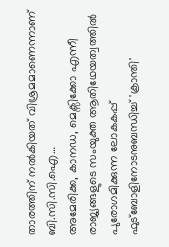താരത്തിന് നൽകിയത് വിശ്രമമാണെന്നാണ് ബി.സി.സി.ഐ…
അമേരിക്ക, കാനഡ, മെക്സിക്കോ എന്നീ രാജ്യങ്ങളുടെ സംയുക്ത ആതിഥേയത്വത്തിൽ പുരോഗമിക്കുന്ന ലോകകപ്പ് ഫുട്ബോളിനോടനുബന്ധിച്ച് 'ക്രാന്തി'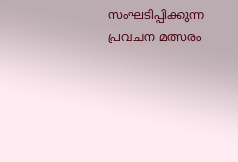സംഘടിപ്പിക്കുന്ന പ്രവചന മത്സരം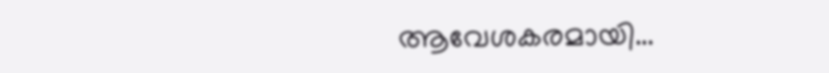ആവേശകരമായി…